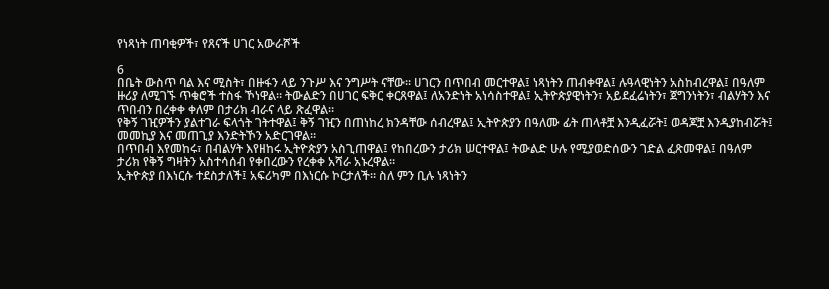የነጻነት ጠባቂዎች፣ የጸናች ሀገር አውራሾች

6
በቤት ውስጥ ባል እና ሚስት፣ በዙፋን ላይ ንጉሥ እና ንግሥት ናቸው። ሀገርን በጥበብ መርተዋል፤ ነጻነትን ጠብቀዋል፤ ሉዓላዊነትን አስከብረዋል፤ በዓለም ዙሪያ ለሚገኙ ጥቁሮች ተስፋ ኾነዋል። ትውልድን በሀገር ፍቅር ቀርጸዋል፤ ለአንድነት አነሳስተዋል፤ ኢትዮጵያዊነትን፣ አይደፈሬነትን፣ ጀግንነትን፣ ብልሃትን እና ጥበብን በረቀቀ ቀለም በታሪክ ብራና ላይ ጽፈዋል።
የቅኝ ገዢዎችን ያልተገራ ፍላጎት ገትተዋል፤ ቅኝ ገዢን በጠነከረ ክንዳቸው ሰብረዋል፤ ኢትዮጵያን በዓለሙ ፊት ጠላቶቿ እንዲፈሯት፤ ወዳጆቿ እንዲያከብሯት፤ መመኪያ እና መጠጊያ እንድትኾን አድርገዋል።
በጥበብ እየመከሩ፣ በብልሃት እየዘከሩ ኢትዮጵያን አስጊጠዋል፤ የከበረውን ታሪክ ሠርተዋል፤ ትውልድ ሁሉ የሚያወድሰውን ገድል ፈጽመዋል፤ በዓለም ታሪክ የቅኝ ግዛትን አስተሳሰብ የቀበረውን የረቀቀ አሻራ አኑረዋል።
ኢትዮጵያ በእነርሱ ተደስታለች፤ አፍሪካም በእነርሱ ኮርታለች። ስለ ምን ቢሉ ነጻነትን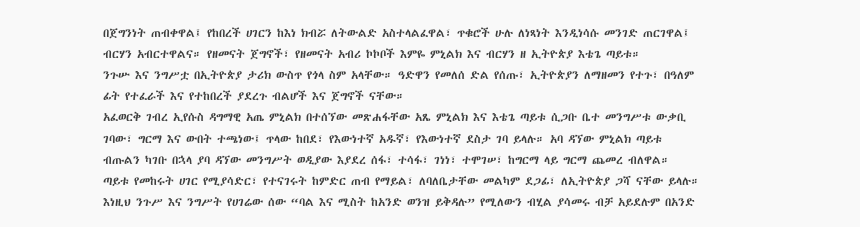በጀግንነት ጠብቀዋል፤ የከበረች ሀገርን ከእነ ክብሯ ለትውልድ አስተላልፈዋል፣ ጥቁሮች ሁሉ ለነጻነት እንዲነሳሱ መንገድ ጠርገዋል፤ ብርሃን አብርተዋልና። የዘመናት ጀግኖች፣ የዘመናት አብሪ ኮኮቦች እምዬ ምኒልክ እና ብርሃን ዘ ኢትዮጵያ እቴጌ ጣይቱ።
ንጉሡ እና ንግሥቷ በኢትዮጵያ ታሪክ ውስጥ የጎላ ስም አላቸው። ዓድዋን የመለሰ ድል የሰጡ፣ ኢትዮጵያን ለማዘመን የተጉ፣ በዓለም ፊት የተፈራች እና የተከበረች ያደረጉ ብልሆች እና ጀግኖች ናቸው።
አፈወርቅ ገብረ ኢየሱስ ዳግማዊ አጤ ምኒልክ በተሰኘው መጽሐፋቸው አጼ ምኒልክ እና እቴጌ ጣይቱ ሲጋቡ ቤተ መንግሥቱ ውቃቢ ገባው፣ ግርማ እና ውበት ተጫነው፤ ጥላው ከበደ፣ የእውነተኛ አዱኛ፣ የእውነተኛ ደስታ ገባ ይላሉ። አባ ዳኘው ምኒልክ ጣይቱ ብጡልን ካገቡ በኋላ ያባ ዳኘው መንግሥት ወዲያው እያደረ ሰፋ፣ ተሳፋ፣ ገነነ፣ ተሞገሠ፣ ከግርማ ላይ ግርማ ጨመረ ብለዋል።
ጣይቱ የመከሩት ሀገር የሚያሳድር፣ የተናገሩት ከምድር ጠብ የማይል፣ ለባለቤታቸው መልካም ደጋፊ፣ ለኢትዮጵያ ጋሻ ናቸው ይላሉ።
እነዚህ ንጉሥ እና ንግሥት የሀገሬው ሰው “ባል እና ሚስት ከአንድ ወንዝ ይቅዳሉ” የሚለውን ብሂል ያሳመሩ ብቻ አይደሉም በአንድ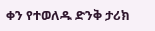ቀን የተወለዱ ድንቅ ታሪክ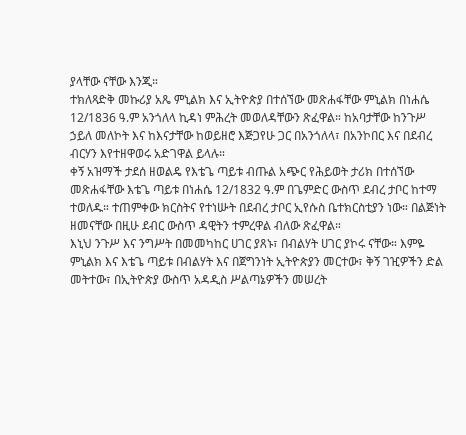ያላቸው ናቸው እንጂ።
ተክለጻድቅ መኩሪያ አጼ ምኒልክ እና ኢትዮጵያ በተሰኘው መጽሐፋቸው ምኒልክ በነሐሴ 12/1836 ዓ.ም አንጎለላ ኪዳነ ምሕረት መወለዳቸውን ጽፈዋል። ከአባታቸው ከንጉሥ ኃይለ መለኮት እና ከእናታቸው ከወይዘሮ እጅጋየሁ ጋር በአንጎለላ፣ በአንኮበር እና በደብረ ብርሃን እየተዘዋወሩ አድገዋል ይላሉ።
ቀኝ አዝማች ታደሰ ዘወልዴ የእቴጌ ጣይቱ ብጡል አጭር የሕይወት ታሪክ በተሰኘው መጽሐፋቸው እቴጌ ጣይቱ በነሐሴ 12/1832 ዓ.ም በጌምድር ውስጥ ደብረ ታቦር ከተማ ተወለዱ። ተጠምቀው ክርስትና የተነሡት በደብረ ታቦር ኢየሱስ ቤተክርስቲያን ነው። በልጅነት ዘመናቸው በዚሁ ደብር ውስጥ ዳዊትን ተምረዋል ብለው ጽፈዋል።
እኒህ ንጉሥ እና ንግሥት በመመካከር ሀገር ያጸኑ፣ በብልሃት ሀገር ያኮሩ ናቸው። እምዬ ምኒልክ እና እቴጌ ጣይቱ በብልሃት እና በጀግንነት ኢትዮጵያን መርተው፣ ቅኝ ገዢዎችን ድል መትተው፣ በኢትዮጵያ ውስጥ አዳዲስ ሥልጣኔዎችን መሠረት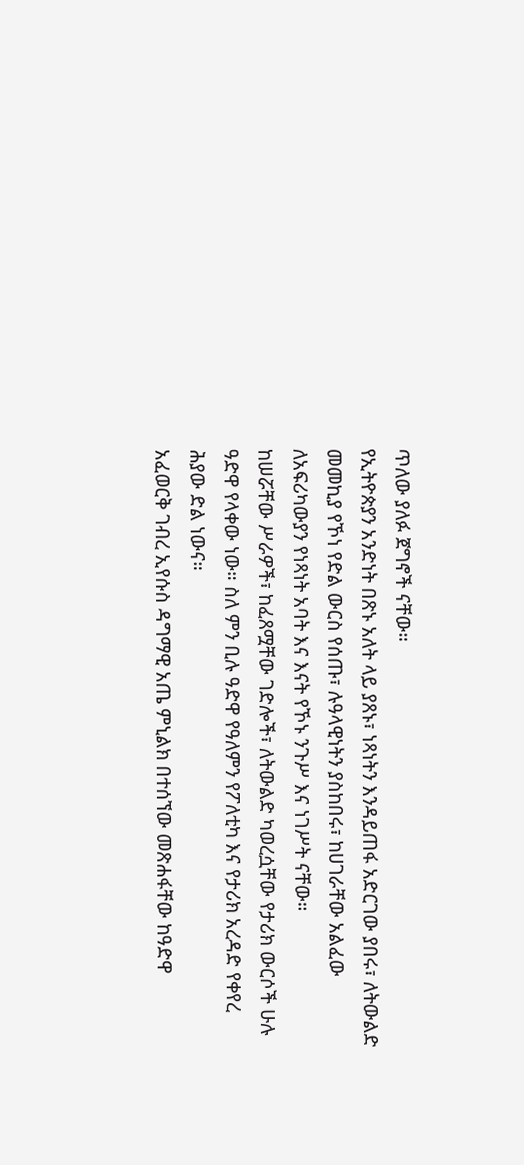ጥለው ያለፉ ጀግኖች ናቸው።
የኢትዮጵያን አንድነት በጽኑ አለት ላይ ያጸኑ፣ ነጻነትን እንዳይጠፋ አድርገው ያበሩ፣ ለትውልድ መመኪያ የኾነ የድል ውርስ የሰጡ፣ ሉዓላዊነትን ያስከበሩ፣ ከሀገራቸው አልፈው ለአፍሪካውያን የነጻነት አባት እና እናት የኾኑ ንጉሥ እና ነገሥት ናቸው።
ከሠሯቸው ሥራዎች፣ ከፈጸሟቸው ገድሎች፣ ለትውልድ ካወረሷቸው የታሪክ ውርሶች ሁሉ ዓድዋ የላቀው ነው። ስለ ምን ቢሉ ዓድዋ የዓለምን የፖለቲካ እና የታሪክ አረዳድ የቀየረ ሕያው ድል ነውና።
አፈወርቅ ገብረ ኢየሱስ ዳግማዊ አጤ ምኒልክ በተሰኘው መጽሐፋቸው ከዓድዋ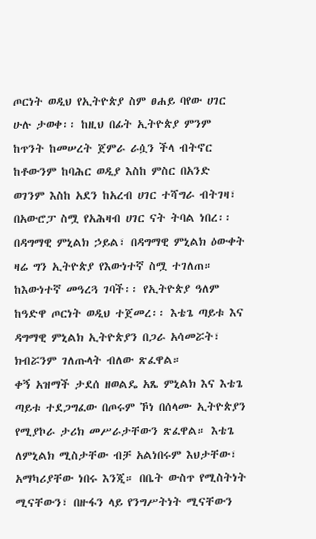ጦርነት ወዲህ የኢትዮጵያ ስም ፀሐይ ባየው ሀገር ሁሉ ታወቀ፡፡ ከዚህ በፊት ኢትዮጵያ ምንም ከጥንት ከመሠረት ጀምራ ራሷን ችላ ብትኖር ከቶውንም ከባሕር ወዲያ እስከ ምስር በአንድ ወገንም እስከ አደን ከአረብ ሀገር ተሻግራ ብትገዛ፣ በአውሮፓ ስሟ የአሕዛብ ሀገር ናት ትባል ነበረ፡፡
በዳግማዊ ምኒልክ ኃይል፣ በዳግማዊ ምኒልክ ዕውቀት ዛሬ ግን ኢትዮጵያ የእውነተኛ ስሟ ተገለጠ። ከእውነተኛ መዓረጓ ገባች፡፡ የኢትዮጵያ ዓለም ከዓድዋ ጦርነት ወዲህ ተጀመረ፡፡ እቴጌ ጣይቱ እና ዳግማዊ ምኒልክ ኢትዮጵያን በጋራ አሳመሯት፣ ክብሯንም ገለጡላት ብለው ጽፈዋል።
ቀኝ አዝማች ታደሰ ዘወልዴ አጼ ምኒልክ እና እቴጌ ጣይቱ ተደጋግፈው በጦሩም ኾነ በሰላሙ ኢትዮጵያን የሚያኮራ ታሪክ መሥራታቸውን ጽፈዋል። እቴጌ ለምኒልክ ሚስታቸው ብቻ አልነበሩም እህታቸው፣ አማካሪያቸው ነበሩ እንጂ። በቤት ውስጥ የሚስትነት ሚናቸውን፣ በዙፋን ላይ የንግሥትነት ሚናቸውን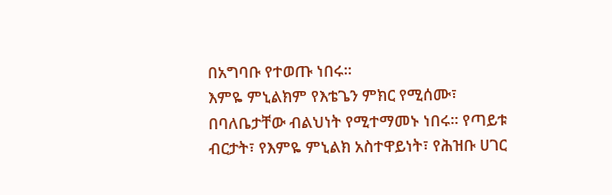በአግባቡ የተወጡ ነበሩ።
እምዬ ምኒልክም የእቴጌን ምክር የሚሰሙ፣ በባለቤታቸው ብልህነት የሚተማመኑ ነበሩ። የጣይቱ ብርታት፣ የእምዬ ምኒልክ አስተዋይነት፣ የሕዝቡ ሀገር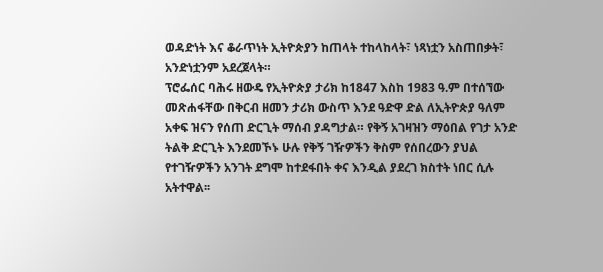ወዳድነት እና ቆራጥነት ኢትዮጵያን ከጠላት ተከላከላት፣ ነጻነቷን አስጠበቃት፣ አንድነቷንም አደረጀላት።
ፕሮፌሰር ባሕሩ ዘውዴ የኢትዮጵያ ታሪክ ከ1847 እስከ 1983 ዓ.ም በተሰኘው መጽሐፋቸው በቅርብ ዘመን ታሪክ ውስጥ እንደ ዓድዋ ድል ለኢትዮጵያ ዓለም አቀፍ ዝናን የሰጠ ድርጊት ማሰብ ያዳግታል። የቅኝ አገዛዝን ማዕበል የገታ አንድ ትልቅ ድርጊት እንደመኾኑ ሁሉ የቅኝ ገዥዎችን ቅስም የሰበረውን ያህል የተገዥዎችን አንገት ደግሞ ከተደፋበት ቀና እንዲል ያደረገ ክስተት ነበር ሲሉ አትተዋል፡፡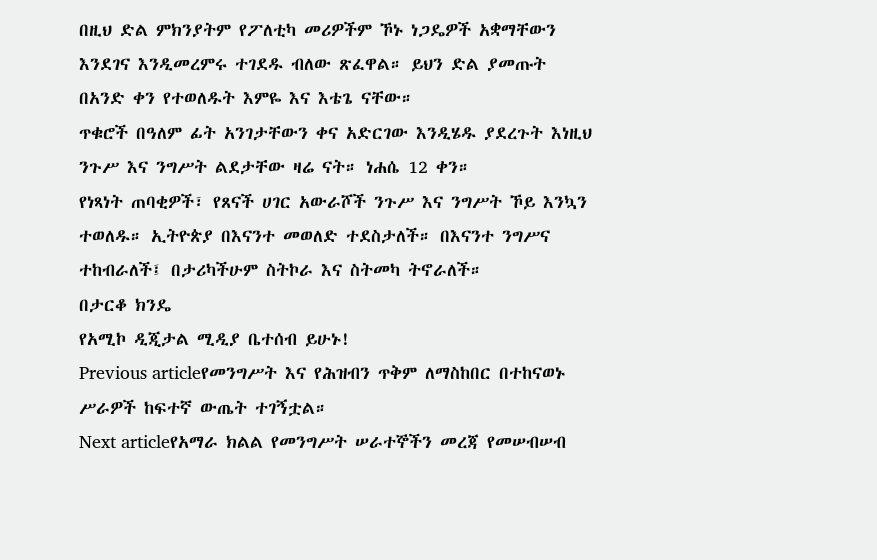በዚህ ድል ምክንያትም የፖለቲካ መሪዎችም ኾኑ ነጋዴዎች አቋማቸውን እንደገና እንዲመረምሩ ተገደዱ ብለው ጽፈዋል። ይህን ድል ያመጡት በአንድ ቀን የተወለዱት እምዬ እና እቴጌ ናቸው።
ጥቁሮች በዓለም ፊት አንገታቸውን ቀና አድርገው እንዲሄዱ ያደረጉት እነዚህ ንጉሥ እና ንግሥት ልደታቸው ዛሬ ናት። ነሐሴ 12 ቀን።
የነጻነት ጠባቂዎች፣ የጸናች ሀገር አውራሾች ንጉሥ እና ንግሥት ኾይ እንኳን ተወለዱ። ኢትዮጵያ በእናንተ መወለድ ተደስታለች። በእናንተ ንግሥና ተከብራለች፤ በታሪካችሁም ስትኮራ እና ስትመካ ትኖራለች።
በታርቆ ክንዴ
የአሚኮ ዲጂታል ሚዲያ ቤተሰብ ይሁኑ!
Previous articleየመንግሥት እና የሕዝብን ጥቅም ለማስከበር በተከናወኑ ሥራዎች ከፍተኛ ውጤት ተገኝቷል።
Next articleየአማራ ክልል የመንግሥት ሠራተኞችን መረጃ የመሠብሠብ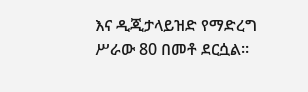እና ዲጂታላይዝድ የማድረግ ሥራው 80 በመቶ ደርሷል።